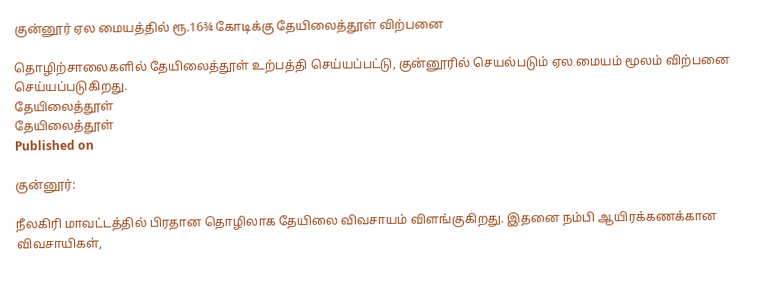குன்னூர் ஏல மையத்தில் ரூ.16¾ கோடிக்கு தேயிலைத்தூள் விற்பனை

தொழிற்சாலைகளில் தேயிலைத்தூள் உற்பத்தி செய்யப்பட்டு, குன்னூரில் செயல்படும் ஏல மையம் மூலம் விற்பனை செய்யப்படுகிறது.
தேயிலைத்தூள்
தேயிலைத்தூள்
Published on

குன்னூர்:

நீலகிரி மாவட்டத்தில் பிரதான தொழிலாக தேயிலை விவசாயம் விளங்குகிறது. இதனை நம்பி ஆயிரக்கணக்கான விவசாயிகள்,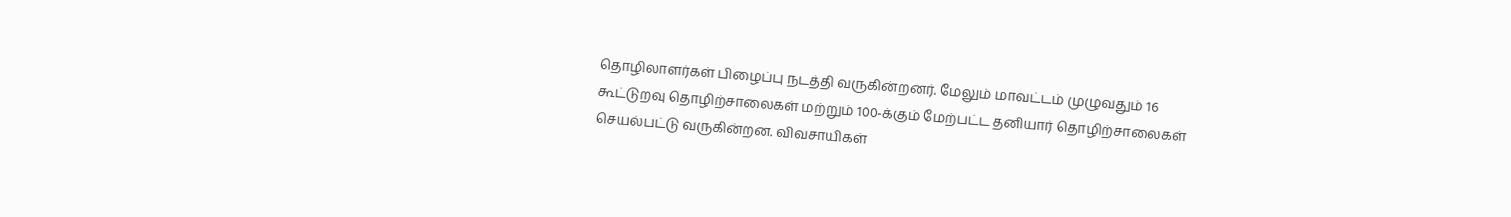தொழிலாளர்கள் பிழைப்பு நடத்தி வருகின்றனர். மேலும் மாவட்டம் முழுவதும் 16 கூட்டுறவு தொழிற்சாலைகள் மற்றும் 100-க்கும் மேற்பட்ட தனியார் தொழிற்சாலைகள் செயல்பட்டு வருகின்றன. விவசாயிகள்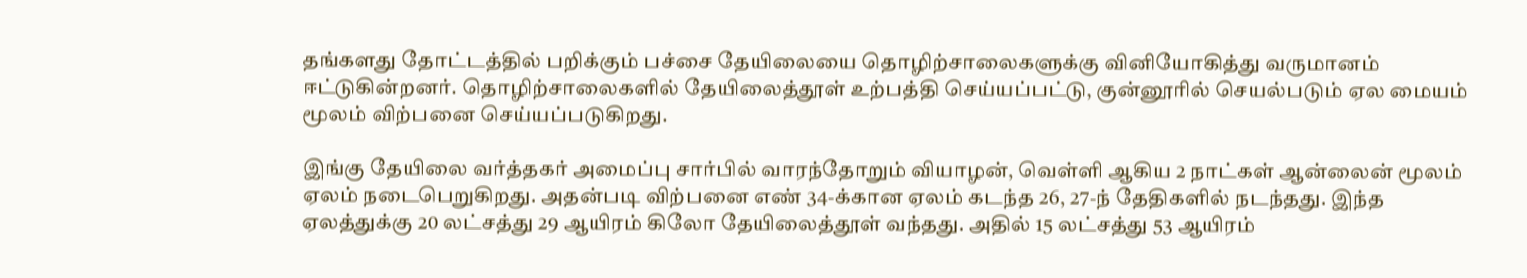தங்களது தோட்டத்தில் பறிக்கும் பச்சை தேயிலையை தொழிற்சாலைகளுக்கு வினியோகித்து வருமானம் ஈட்டுகின்றனர். தொழிற்சாலைகளில் தேயிலைத்தூள் உற்பத்தி செய்யப்பட்டு, குன்னூரில் செயல்படும் ஏல மையம் மூலம் விற்பனை செய்யப்படுகிறது.

இங்கு தேயிலை வர்த்தகர் அமைப்பு சார்பில் வாரந்தோறும் வியாழன், வெள்ளி ஆகிய 2 நாட்கள் ஆன்லைன் மூலம் ஏலம் நடைபெறுகிறது. அதன்படி விற்பனை எண் 34-க்கான ஏலம் கடந்த 26, 27-ந் தேதிகளில் நடந்தது. இந்த ஏலத்துக்கு 20 லட்சத்து 29 ஆயிரம் கிலோ தேயிலைத்தூள் வந்தது. அதில் 15 லட்சத்து 53 ஆயிரம்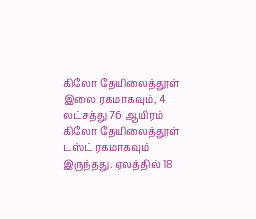கிலோ தேயிலைத்தூள் இலை ரகமாகவும், 4 லட்சத்து 76 ஆயிரம் கிலோ தேயிலைத்தூள் டஸ்ட் ரகமாகவும் இருந்தது. ஏலத்தில் 18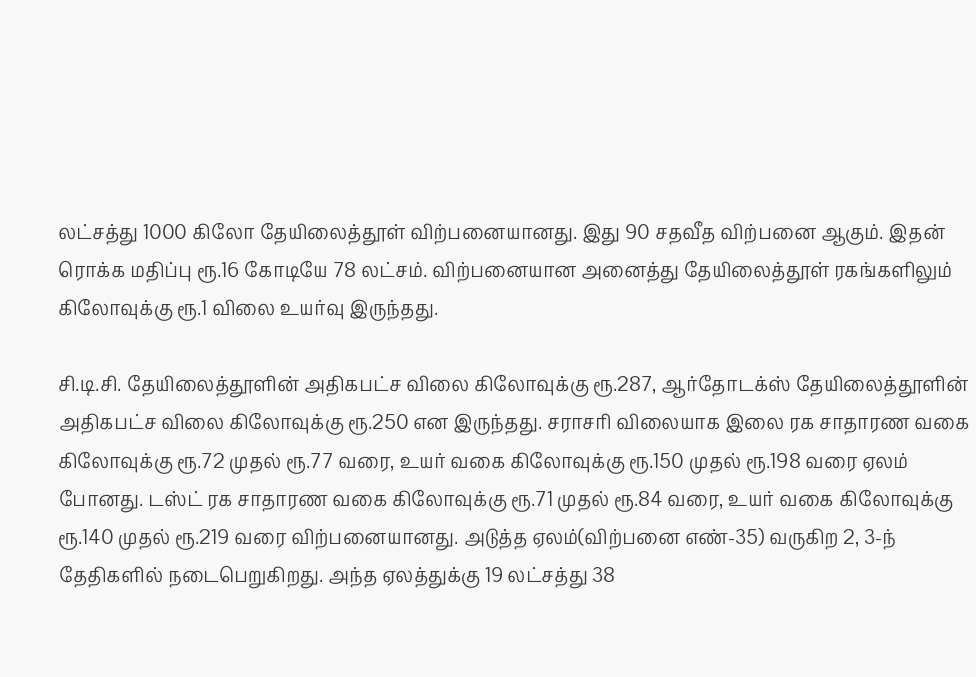லட்சத்து 1000 கிலோ தேயிலைத்தூள் விற்பனையானது. இது 90 சதவீத விற்பனை ஆகும். இதன் ரொக்க மதிப்பு ரூ.16 கோடியே 78 லட்சம். விற்பனையான அனைத்து தேயிலைத்தூள் ரகங்களிலும் கிலோவுக்கு ரூ.1 விலை உயர்வு இருந்தது.

சி.டி.சி. தேயிலைத்தூளின் அதிகபட்ச விலை கிலோவுக்கு ரூ.287, ஆர்தோடக்ஸ் தேயிலைத்தூளின் அதிகபட்ச விலை கிலோவுக்கு ரூ.250 என இருந்தது. சராசரி விலையாக இலை ரக சாதாரண வகை கிலோவுக்கு ரூ.72 முதல் ரூ.77 வரை, உயர் வகை கிலோவுக்கு ரூ.150 முதல் ரூ.198 வரை ஏலம் போனது. டஸ்ட் ரக சாதாரண வகை கிலோவுக்கு ரூ.71 முதல் ரூ.84 வரை, உயர் வகை கிலோவுக்கு ரூ.140 முதல் ரூ.219 வரை விற்பனையானது. அடுத்த ஏலம்(விற்பனை எண்-35) வருகிற 2, 3-ந் தேதிகளில் நடைபெறுகிறது. அந்த ஏலத்துக்கு 19 லட்சத்து 38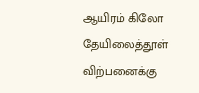ஆயிரம் கிலோ தேயிலைத்தூள் விற்பனைக்கு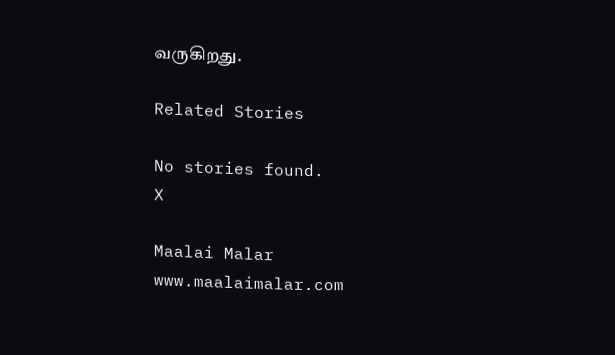வருகிறது.

Related Stories

No stories found.
X

Maalai Malar
www.maalaimalar.com